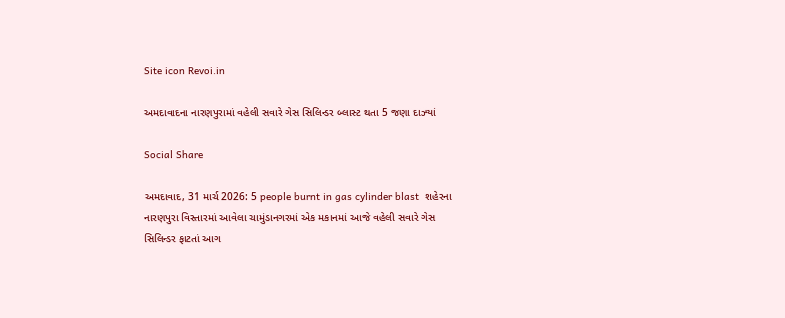Site icon Revoi.in

અમદાવાદના નારણપુરામાં વહેલી સવારે ગેસ સિલિન્ડર બ્લાસ્ટ થતા 5 જણા દાઝ્યાં

Social Share

અમદાવાદ, 31 માર્ચ 2026: 5 people burnt in gas cylinder blast  શહેરના નારણપુરા વિસ્તારમાં આવેલા ચામુંડાનગરમાં એક મકાનમાં આજે વહેલી સવારે ગેસ સિલિન્ડર ફાટતાં આગ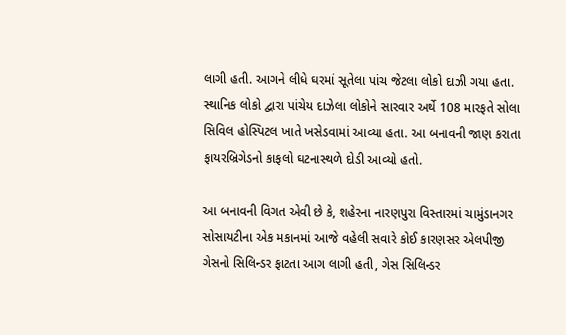લાગી હતી. આગને લીધે ઘરમાં સૂતેલા પાંચ જેટલા લોકો દાઝી ગયા હતા. સ્થાનિક લોકો દ્વારા પાંચેય દાઝેલા લોકોને સારવાર અર્થે 108 મારફતે સોલા સિવિલ હોસ્પિટલ ખાતે ખસેડવામાં આવ્યા હતા. આ બનાવની જાણ કરાતા ફાયરબ્રિગેડનો કાફલો ઘટનાસ્થળે દોડી આવ્યો હતો.

આ બનાવની વિગત એવી છે કે, શહેરના નારણપુરા વિસ્તારમાં ચામુંડાનગર સોસાયટીના એક મકાનમાં આજે વહેલી સવારે કોઈ કારણસર એલપીજી ગેસનો સિલિન્ડર ફાટતા આગ લાગી હતી, ગેસ સિલિન્ડર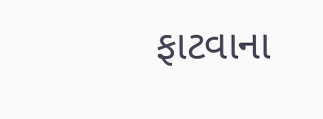ફાટવાના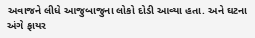અવાજને લીધે આજુબાજુના લોકો દોડી આવ્યા હતા. અને ઘટના અંગે ફાયર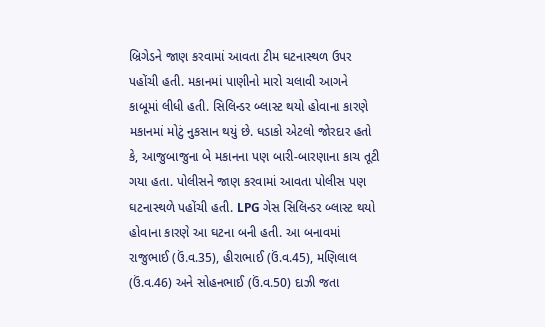બ્રિગેડને જાણ કરવામાં આવતા ટીમ ઘટનાસ્થળ ઉપર પહોંચી હતી. મકાનમાં પાણીનો મારો ચલાવી આગને કાબૂમાં લીધી હતી. સિલિન્ડર બ્લાસ્ટ થયો હોવાના કારણે મકાનમાં મોટું નુકસાન થયું છે. ધડાકો એટલો જોરદાર હતો કે, આજુબાજુના બે મકાનના પણ બારી-બારણાના કાચ તૂટી ગયા હતા. પોલીસને જાણ કરવામાં આવતા પોલીસ પણ ઘટનાસ્થળે પહોંચી હતી. LPG ગેસ સિલિન્ડર બ્લાસ્ટ થયો હોવાના કારણે આ ઘટના બની હતી. આ બનાવમાં રાજુભાઈ (ઉં.વ.35), હીરાભાઈ (ઉં.વ.45), મણિલાલ (ઉં.વ.46) અને સોહનભાઈ (ઉં.વ.50) દાઝી જતા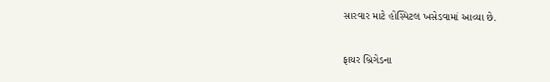સારવાર માટે હોસ્પિટલ ખસેડવામાં આવ્યા છે.

ફાયર બ્રિગેડના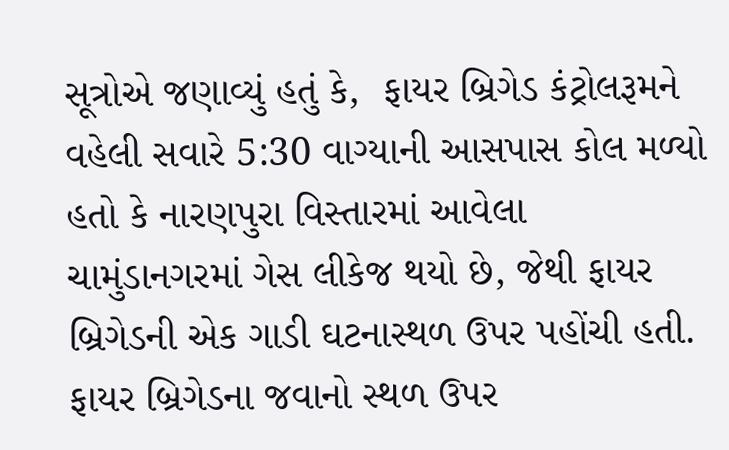સૂત્રોએ જણાવ્યું હતું કે,  ફાયર બ્રિગેડ કંટ્રોલરૂમને વહેલી સવારે 5:30 વાગ્યાની આસપાસ કોલ મળ્યો હતો કે નારણપુરા વિસ્તારમાં આવેલા ચામુંડાનગરમાં ગેસ લીકેજ થયો છે, જેથી ફાયર બ્રિગેડની એક ગાડી ઘટનાસ્થળ ઉપર પહોંચી હતી. ફાયર બ્રિગેડના જવાનો સ્થળ ઉપર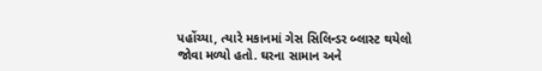પહોંચ્યા, ત્યારે મકાનમાં ગેસ સિલિન્ડર બ્લાસ્ટ થયેલો જોવા મળ્યો હતો. ઘરના સામાન અને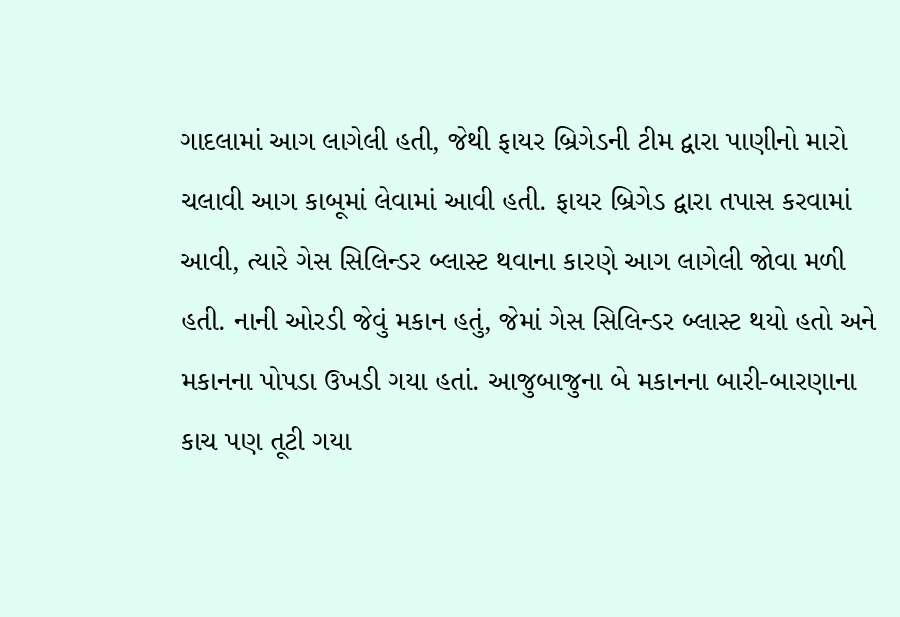ગાદલામાં આગ લાગેલી હતી, જેથી ફાયર બ્રિગેડની ટીમ દ્વારા પાણીનો મારો ચલાવી આગ કાબૂમાં લેવામાં આવી હતી. ફાયર બ્રિગેડ દ્વારા તપાસ કરવામાં આવી, ત્યારે ગેસ સિલિન્ડર બ્લાસ્ટ થવાના કારણે આગ લાગેલી જોવા મળી હતી. નાની ઓરડી જેવું મકાન હતું, જેમાં ગેસ સિલિન્ડર બ્લાસ્ટ થયો હતો અને મકાનના પોપડા ઉખડી ગયા હતાં. આજુબાજુના બે મકાનના બારી-બારણાના કાચ પણ તૂટી ગયા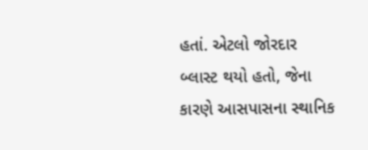હતાં. એટલો જોરદાર બ્લાસ્ટ થયો હતો, જેના કારણે આસપાસના સ્થાનિક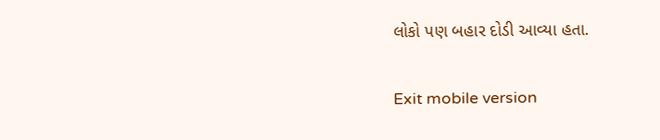લોકો પણ બહાર દોડી આવ્યા હતા.

Exit mobile version